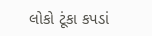લોકો ટૂંકા કપડાં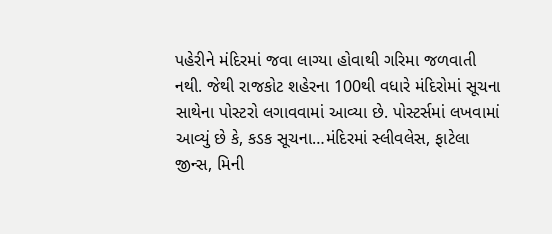પહેરીને મંદિરમાં જવા લાગ્યા હોવાથી ગરિમા જળવાતી નથી. જેથી રાજકોટ શહેરના 100થી વધારે મંદિરોમાં સૂચના સાથેના પોસ્ટરો લગાવવામાં આવ્યા છે. પોસ્ટર્સમાં લખવામાં આવ્યું છે કે, કડક સૂચના…મંદિરમાં સ્લીવલેસ, ફાટેલા જીન્સ, મિની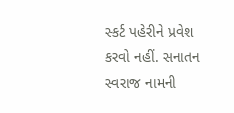સ્કર્ટ પહેરીને પ્રવેશ કરવો નહીં. સનાતન સ્વરાજ નામની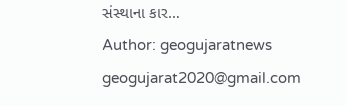સંસ્થાના કાર…
Author: geogujaratnews
geogujarat2020@gmail.com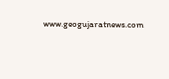www.geogujaratnews.com